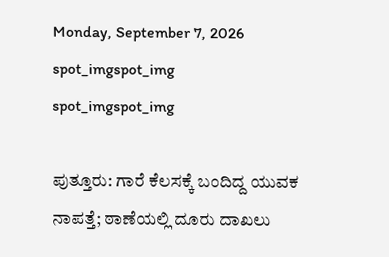Monday, September 7, 2026
spot_imgspot_img
spot_imgspot_img

ಪುತ್ತೂರು: ಗಾರೆ ಕೆಲಸಕ್ಕೆ ಬಂದಿದ್ದ ಯುವಕ ನಾಪತ್ತೆ; ಠಾಣೆಯಲ್ಲಿ‌ ದೂರು ದಾಖಲು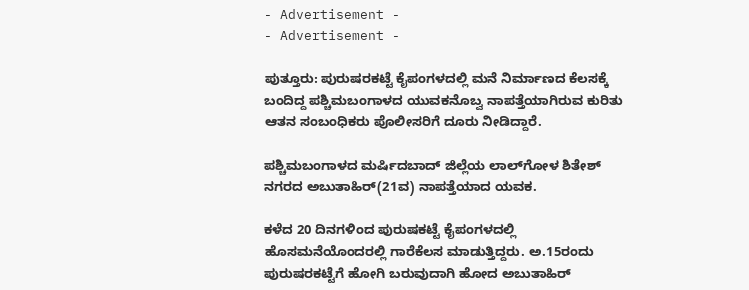- Advertisement -
- Advertisement -

ಪುತ್ತೂರು: ಪುರುಷರಕಟ್ಟೆ ಕೈಪಂಗಳದಲ್ಲಿ ಮನೆ ನಿರ್ಮಾಣದ ಕೆಲಸಕ್ಕೆ ಬಂದಿದ್ದ ಪಶ್ಚಿಮಬಂಗಾಳದ ಯುವಕನೊಬ್ವ ನಾಪತ್ತೆಯಾಗಿರುವ ಕುರಿತು ಆತನ ಸಂಬಂಧಿಕರು ಪೊಲೀಸರಿಗೆ ದೂರು ನೀಡಿದ್ದಾರೆ.

ಪಶ್ಚಿಮಬಂಗಾಳದ ಮರ್ಷಿದಬಾದ್ ಜಿಲ್ಲೆಯ ಲಾಲ್‌ಗೋಳ ಶಿತೇಶ್ ನಗರದ ಅಬುತಾಹಿರ್(21ವ) ನಾಪತ್ತೆಯಾದ ಯವಕ.

ಕಳೆದ 20 ದಿನಗಳಿಂದ ಪುರುಷಕಟ್ಟೆ ಕೈಪಂಗಳದಲ್ಲಿ ಹೊಸಮನೆಯೊಂದರಲ್ಲಿ ಗಾರೆಕೆಲಸ ಮಾಡುತ್ತಿದ್ದರು. ಅ.15ರಂದು ಪುರುಷರಕಟ್ಟೆಗೆ ಹೋಗಿ ಬರುವುದಾಗಿ ಹೋದ ಅಬುತಾಹಿರ್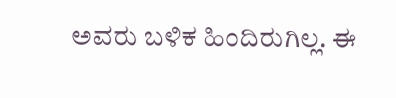ಅವರು ಬಳಿಕ ಹಿಂದಿರುಗಿಲ್ಲ. ಈ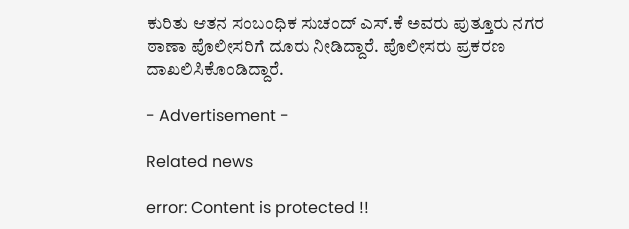ಕುರಿತು ಆತನ ಸಂಬಂಧಿಕ ಸುಚಂದ್ ಎಸ್.ಕೆ ಅವರು ಪುತ್ತೂರು ನಗರ ಠಾಣಾ ಪೊಲೀಸರಿಗೆ ದೂರು ನೀಡಿದ್ದಾರೆ. ಪೊಲೀಸರು ಪ್ರಕರಣ ದಾಖಲಿಸಿಕೊಂಡಿದ್ದಾರೆ.

- Advertisement -

Related news

error: Content is protected !!